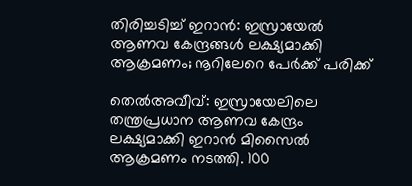തിരിച്ചടിച്ച് ഇറാൻ: ഇസ്രായേൽ ആണവ കേന്ദ്രങ്ങൾ ലക്ഷ്യമാക്കി ആക്രമണം; നൂറിലേറെ പേർക്ക് പരിക്ക്

തെൽഅവീവ്: ഇസ്രായേലിലെ തന്ത്രപ്രധാന ആണവ കേന്ദ്രം ലക്ഷ്യമാക്കി ഇറാൻ മിസൈൽ ആക്രമണം നടത്തി. 100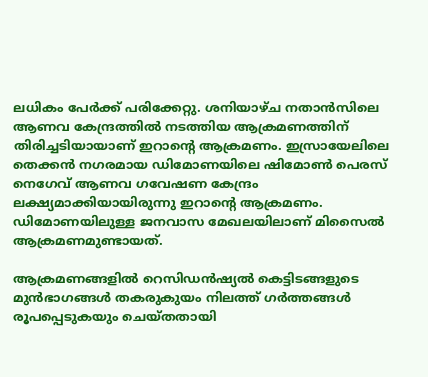ലധികം പേർക്ക് പരിക്കേറ്റു. ശനിയാഴ്ച നതാൻസിലെ ആണവ കേന്ദ്രത്തിൽ നടത്തിയ ആക്രമണത്തിന് തിരിച്ചടിയായാണ് ഇറാന്‍റെ ആക്രമണം. ഇസ്രായേലിലെ തെക്കൻ നഗരമായ ഡിമോണയിലെ ഷിമോൺ പെരസ് നെഗേവ് ആണവ ഗവേഷണ കേന്ദ്രം ലക്ഷ്യമാക്കിയായിരുന്നു ഇറാന്റെ ആക്രമണം. ഡിമോണയിലുള്ള ജനവാസ മേഖലയിലാണ് മിസൈൽ ആക്രമണമുണ്ടായത്.

ആക്രമണങ്ങളിൽ റെസിഡൻഷ്യൽ കെട്ടിടങ്ങളുടെ മുൻഭാഗങ്ങൾ തകരുകുയം നിലത്ത് ഗർത്തങ്ങൾ രൂപപ്പെടുകയും ചെയ്തതായി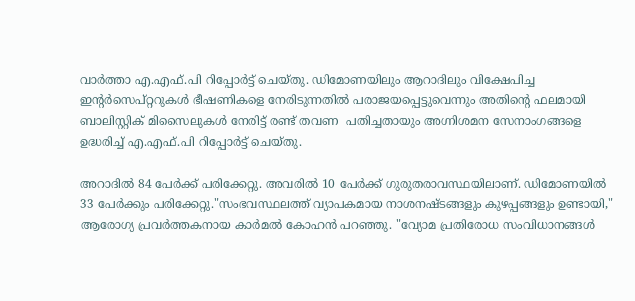വാർത്താ എ.എഫ്‌.പി റിപ്പോർട്ട് ചെയ്തു. ഡിമോണയിലും ആറാദിലും വിക്ഷേപിച്ച ഇന്റർസെപ്റ്ററുകൾ ഭീഷണികളെ നേരിടുന്നതിൽ പരാജയപ്പെട്ടുവെന്നും അതിന്റെ ഫലമായി ബാലിസ്റ്റിക് മിസൈലുകൾ നേരിട്ട് രണ്ട് തവണ  പതിച്ചതായും അഗ്നിശമന സേനാംഗങ്ങളെ ഉദ്ധരിച്ച് എ.എഫ്.പി റിപ്പോർട്ട് ചെയ്തു.

അറാദിൽ 84 പേർക്ക് പരിക്കേറ്റു. അവരിൽ 10 പേർക്ക് ഗുരുതരാവസ്ഥയിലാണ്. ഡിമോണയിൽ 33 പേർക്കും പരിക്കേറ്റു."സംഭവസ്ഥലത്ത് വ്യാപകമായ നാശനഷ്ടങ്ങളും കുഴപ്പങ്ങളും ഉണ്ടായി," ആരോഗ്യ പ്രവർത്തകനായ കാർമൽ കോഹൻ പറഞ്ഞു. "വ്യോമ പ്രതിരോധ സംവിധാനങ്ങൾ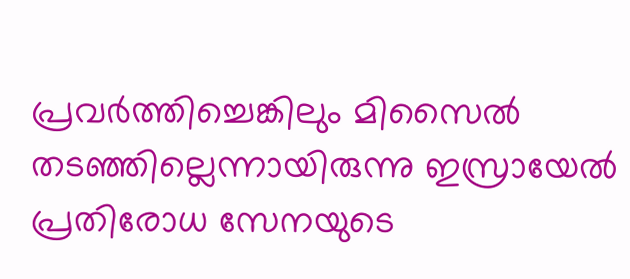പ്രവർത്തിച്ചെങ്കിലും മിസൈൽ തടഞ്ഞില്ലെന്നായിരുന്നു ഇസ്രായേൽ പ്രതിരോധ സേനയുടെ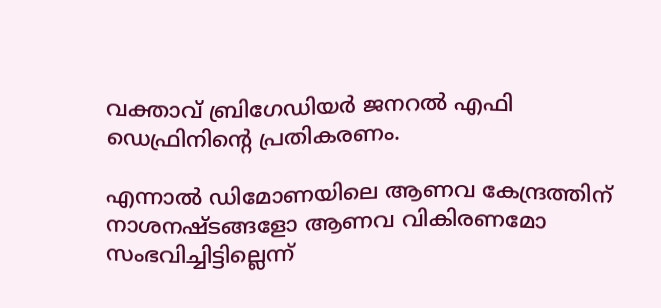വക്താവ് ബ്രിഗേഡിയർ ജനറൽ എഫി ഡെഫ്രിനിന്‍റെ പ്രതികരണം.

എന്നാൽ ഡിമോണയിലെ ആണവ കേന്ദ്രത്തിന് നാശനഷ്ടങ്ങളോ ആണവ വികിരണമോ സംഭവിച്ചിട്ടില്ലെന്ന്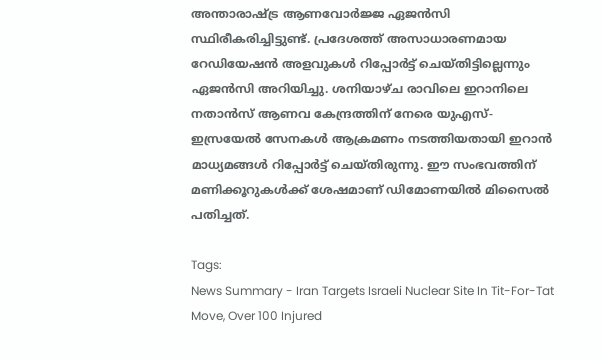അന്താരാഷ്ട്ര ആണവോർജ്ജ ഏജൻസി സ്ഥിരീകരിച്ചിട്ടുണ്ട്. പ്രദേശത്ത് അസാധാരണമായ റേഡിയേഷൻ അളവുകൾ റിപ്പോർട്ട് ചെയ്തിട്ടില്ലെന്നും ഏജൻസി അറിയിച്ചു. ശനിയാഴ്ച രാവിലെ ഇറാനിലെ നതാൻസ് ആണവ കേന്ദ്രത്തിന് നേരെ യുഎസ്-ഇസ്രയേൽ സേനകൾ ആക്രമണം നടത്തിയതായി ഇറാൻ മാധ്യമങ്ങൾ റിപ്പോർട്ട് ചെയ്തിരുന്നു. ഈ സംഭവത്തിന് മണിക്കൂറുകൾക്ക് ശേഷമാണ് ഡിമോണയിൽ മിസൈൽ പതിച്ചത്.

Tags:
News Summary - Iran Targets Israeli Nuclear Site In Tit-For-Tat Move, Over 100 Injured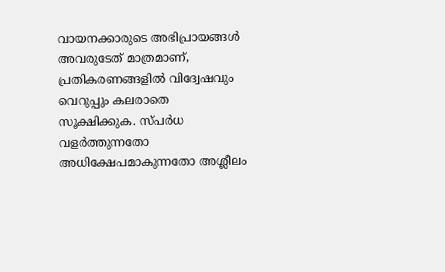വായനക്കാരുടെ അഭിപ്രായങ്ങള്‍ അവരുടേത് മാത്രമാണ്, പ്രതികരണങ്ങളിൽ വിദ്വേഷവും വെറുപ്പും കലരാതെ സൂക്ഷിക്കുക. സ്പർധ വളർത്തുന്നതോ അധിക്ഷേപമാകുന്നതോ അശ്ലീലം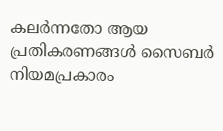കലർന്നതോ ആയ പ്രതികരണങ്ങൾ സൈബർ നിയമപ്രകാരം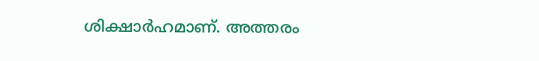ശിക്ഷാർഹമാണ്. അത്തരം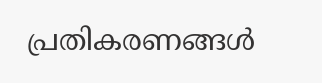പ്രതികരണങ്ങൾ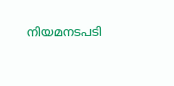നിയമനടപടി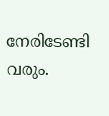നേരിടേണ്ടി വരും.